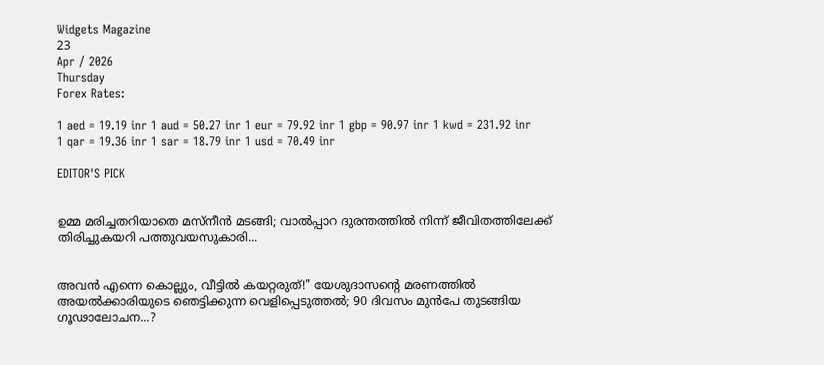Widgets Magazine
23
Apr / 2026
Thursday
Forex Rates:

1 aed = 19.19 inr 1 aud = 50.27 inr 1 eur = 79.92 inr 1 gbp = 90.97 inr 1 kwd = 231.92 inr 1 qar = 19.36 inr 1 sar = 18.79 inr 1 usd = 70.49 inr

EDITOR'S PICK


ഉമ്മ മരിച്ചതറിയാതെ മസ്നീൻ മടങ്ങി; വാൽപ്പാറ ദുരന്തത്തിൽ നിന്ന് ജീവിതത്തിലേക്ക് തിരിച്ചുകയറി പത്തുവയസുകാരി...


അവൻ എന്നെ കൊല്ലും, വീട്ടിൽ കയറ്റരുത്!" യേശുദാസന്റെ മരണത്തിൽ അയൽക്കാരിയുടെ ഞെട്ടിക്കുന്ന വെളിപ്പെടുത്തൽ; 90 ദിവസം മുൻപേ തുടങ്ങിയ ഗൂഢാലോചന...?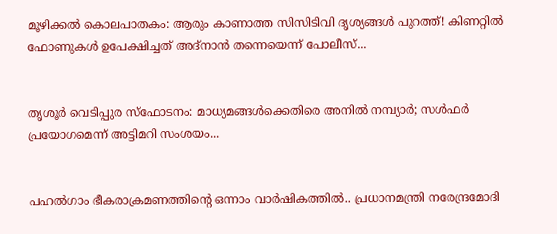മൂഴിക്കൽ കൊലപാതകം: ആരും കാണാത്ത സിസിടിവി ദൃശ്യങ്ങൾ പുറത്ത്! കിണറ്റിൽ ഫോണുകൾ ഉപേക്ഷിച്ചത് അദ്‌നാൻ തന്നെയെന്ന് പോലീസ്...


തൃശൂർ വെടിപ്പുര സ്ഫോടനം: മാധ്യമങ്ങൾക്കെതിരെ അനിൽ നമ്പ്യാർ; സൾഫർ പ്രയോഗമെന്ന് അട്ടിമറി സംശയം...


പഹൽഗാം ഭീകരാക്രമണത്തിന്റെ ഒന്നാം വാർഷികത്തിൽ.. പ്രധാനമന്ത്രി നരേന്ദ്രമോദി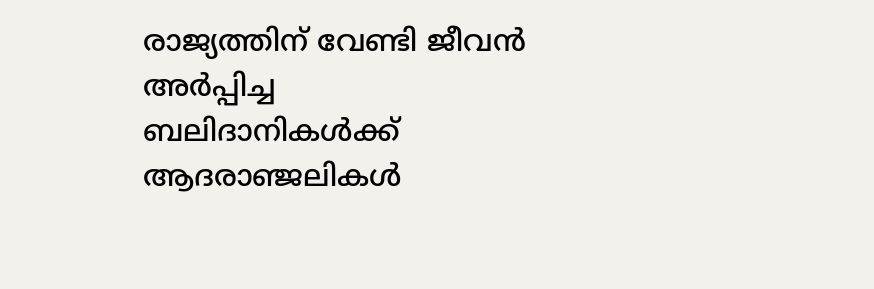രാജ്യത്തിന് വേണ്ടി ജീവൻ അർപ്പിച്ച ബലിദാനികൾക്ക് ആദരാഞ്ജലികൾ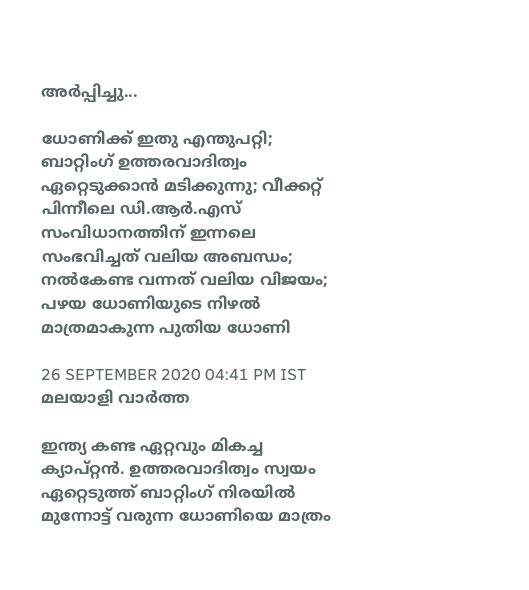അ‍ർപ്പിച്ചു...

ധോണിക്ക് ഇതു എന്തുപറ്റി; ബാറ്റിംഗ് ഉത്തരവാദിത്വം ഏറ്റെടുക്കാന്‍ മടിക്കുന്നു; വീക്കറ്റ് പിന്നീലെ ഡി.ആര്‍.എസ് സംവിധാനത്തിന് ഇന്നലെ സംഭവിച്ചത് വലിയ അബന്ധം; നല്‍കേണ്ട വന്നത് വലിയ വിജയം; പഴയ ധോണിയുടെ നിഴല്‍ മാത്രമാകുന്ന പുതിയ ധോണി

26 SEPTEMBER 2020 04:41 PM IST
മലയാളി വാര്‍ത്ത

ഇന്ത്യ കണ്ട ഏറ്റവും മികച്ച ക്യാപ്റ്റന്‍. ഉത്തരവാദിത്വം സ്വയം ഏറ്റെടുത്ത് ബാറ്റിംഗ് നിരയില്‍ മുന്നോട്ട് വരുന്ന ധോണിയെ മാത്രം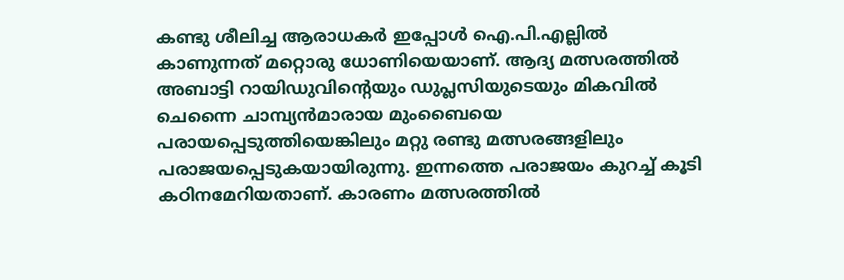കണ്ടു ശീലിച്ച ആരാധകര്‍ ഇപ്പോള്‍ ഐ.പി.എല്ലില്‍ കാണുന്നത് മറ്റൊരു ധോണിയെയാണ്. ആദ്യ മത്സരത്തില്‍ അബാട്ടി റായിഡുവിന്റെയും ഡുപ്ലസിയുടെയും മികവില്‍ ചെന്നൈ ചാമ്പ്യന്‍മാരായ മുംബൈയെ പരായപ്പെടുത്തിയെങ്കിലും മറ്റു രണ്ടു മത്സരങ്ങളിലും പരാജയപ്പെടുകയായിരുന്നു. ഇന്നത്തെ പരാജയം കുറച്ച് കൂടി കഠിനമേറിയതാണ്. കാരണം മത്സരത്തില്‍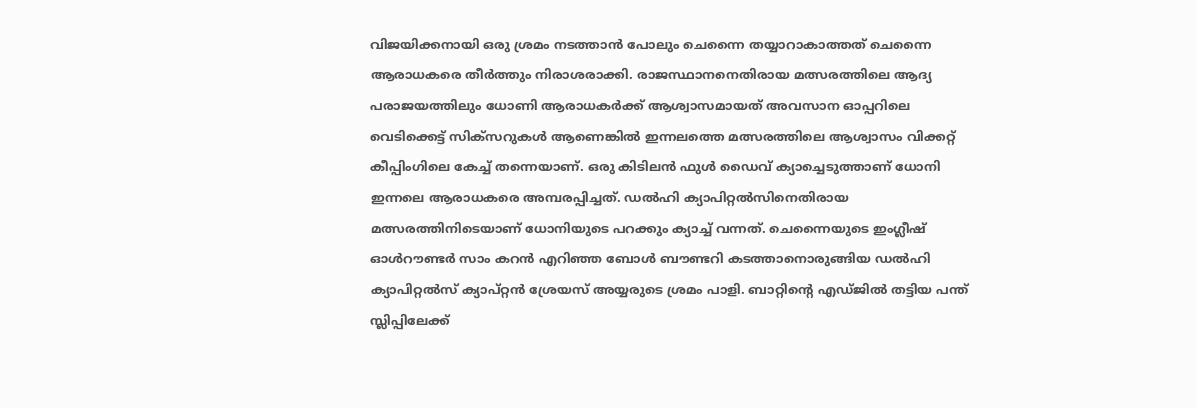വിജയിക്കനായി ഒരു ശ്രമം നടത്താന്‍ പോലും ചെന്നൈ തയ്യാറാകാത്തത് ചെന്നൈ ആരാധകരെ തീര്‍ത്തും നിരാശരാക്കി. രാജസ്ഥാനനെതിരായ മത്സരത്തിലെ ആദ്യ പരാജയത്തിലും ധോണി ആരാധകര്‍ക്ക് ആശ്വാസമായത് അവസാന ഓപ്പറിലെ വെടിക്കെട്ട് സിക്‌സറുകള്‍ ആണെങ്കില്‍ ഇന്നലത്തെ മത്സരത്തിലെ ആശ്വാസം വിക്കറ്റ് കീപ്പിംഗിലെ കേച്ച് തന്നെയാണ്. ഒരു കിടിലന്‍ ഫുള്‍ ഡൈവ് ക്യാച്ചെടുത്താണ് ധോനി ഇന്നലെ ആരാധകരെ അമ്പരപ്പിച്ചത്. ഡല്‍ഹി ക്യാപിറ്റല്‍സിനെതിരായ മത്സരത്തിനിടെയാണ് ധോനിയുടെ പറക്കും ക്യാച്ച് വന്നത്. ചെന്നൈയുടെ ഇംഗ്ലീഷ് ഓള്‍റൗണ്ടര്‍ സാം കറന്‍ എറിഞ്ഞ ബോള്‍ ബൗണ്ടറി കടത്താനൊരുങ്ങിയ ഡല്‍ഹി ക്യാപിറ്റല്‍സ് ക്യാപ്റ്റന്‍ ശ്രേയസ് അയ്യരുടെ ശ്രമം പാളി. ബാറ്റിന്റെ എഡ്ജില്‍ തട്ടിയ പന്ത് സ്ലിപ്പിലേക്ക്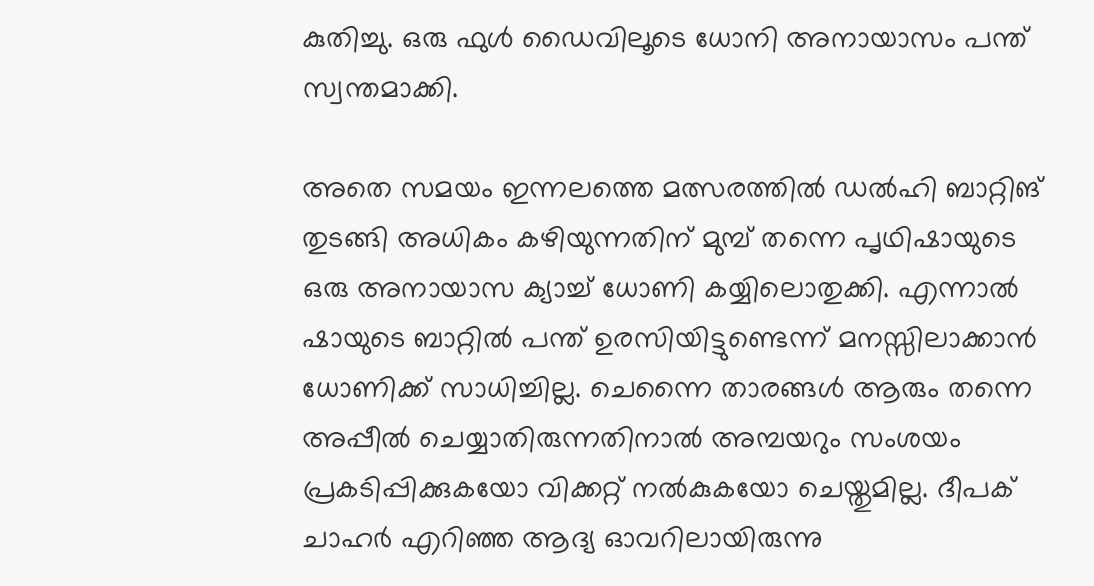കുതിച്ചു. ഒരു ഫുള്‍ ഡൈവിലൂടെ ധോനി അനായാസം പന്ത് സ്വന്തമാക്കി.

അതെ സമയം ഇന്നലത്തെ മത്സരത്തില്‍ ഡല്‍ഹി ബാറ്റിങ് തുടങ്ങി അധികം കഴിയുന്നതിന് മുമ്പ് തന്നെ പൃഥിഷായുടെ ഒരു അനായാസ ക്യാച്ച് ധോണി കയ്യിലൊതുക്കി. എന്നാല്‍ ഷായുടെ ബാറ്റില്‍ പന്ത് ഉരസിയിട്ടുണ്ടെന്ന് മനസ്സിലാക്കാന്‍ ധോണിക്ക് സാധിച്ചില്ല. ചെന്നൈ താരങ്ങള്‍ ആരും തന്നെ അപ്പീല്‍ ചെയ്യാതിരുന്നതിനാല്‍ അമ്പയറും സംശയം പ്രകടിപ്പിക്കുകയോ വിക്കറ്റ് നല്‍കുകയോ ചെയ്തുമില്ല. ദീപക് ചാഹര്‍ എറിഞ്ഞ ആദ്യ ഓവറിലായിരുന്നു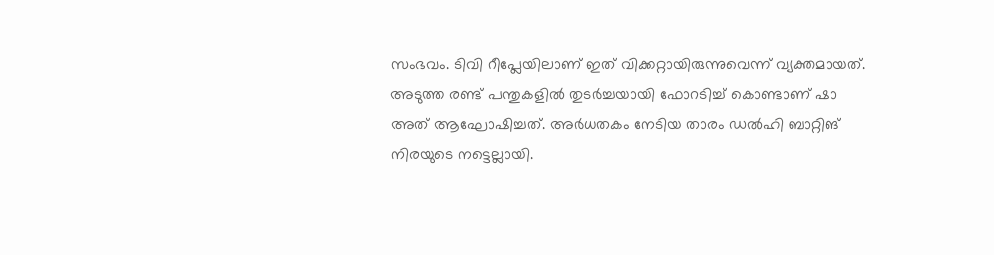സംഭവം. ടിവി റീപ്ലേയിലാണ് ഇത് വിക്കറ്റായിരുന്നുവെന്ന് വ്യക്തമായത്. അടുത്ത രണ്ട് പന്തുകളില്‍ തുടര്‍ച്ചയായി ഫോറടിച്ച് കൊണ്ടാണ് ഷാ അത് ആഘോഷിച്ചത്. അര്‍ധതകം നേടിയ താരം ഡല്‍ഹി ബാറ്റിങ് നിരയുടെ നട്ടെല്ലായി.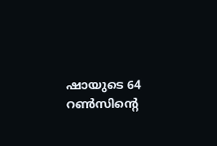ഷായുടെ 64 റണ്‍സിന്റെ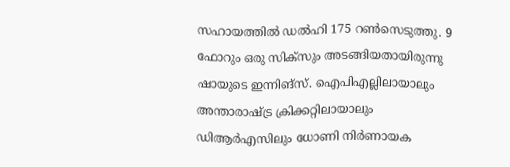സഹായത്തില്‍ ഡല്‍ഹി 175 റണ്‍സെടുത്തു. 9 ഫോറും ഒരു സിക്‌സും അടങ്ങിയതായിരുന്നു ഷായുടെ ഇന്നിങ്‌സ്. ഐപിഎല്ലിലായാലും അന്താരാഷ്ട്ര ക്രിക്കറ്റിലായാലും ഡിആര്‍എസിലും ധോണി നിര്‍ണായക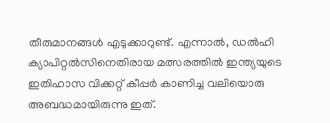തീരുമാനങ്ങള്‍ എടുക്കാറുണ്ട്. എന്നാല്‍, ഡല്‍ഹി ക്യാപിറ്റല്‍സിനെതിരായ മത്സരത്തില്‍ ഇന്ത്യയുടെ ഇതിഹാസ വിക്കറ്റ് കീപ്പര്‍ കാണിച്ച വലിയൊരു അബദ്ധമായിരുന്നു ഇത്.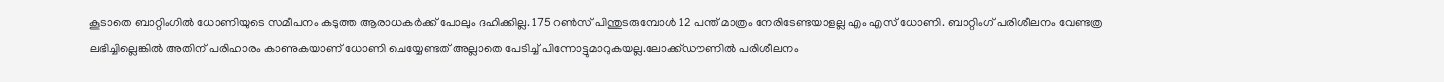കൂടാതെ ബാറ്റിംഗില്‍ ധോണിയുടെ സമീപനം കടുത്ത ആരാധകര്‍ക്ക് പോലും ദഹിക്കില്ല. 175 റണ്‍സ് പിന്തുടരുമ്പോള്‍ 12 പന്ത് മാത്രം നേരിടേണ്ടയാളല്ല എം എസ് ധോണി. ബാറ്റിംഗ് പരിശീലനം വേണ്ടത്ര ലഭിച്ചില്ലെങ്കില്‍ അതിന് പരിഹാരം കാണുകയാണ് ധോണി ചെയ്യേണ്ടത് അല്ലാതെ പേടിച്ച് പിന്നോട്ടുമാറുകയല്ല.ലോക്ക്ഡൗണില്‍ പരിശീലനം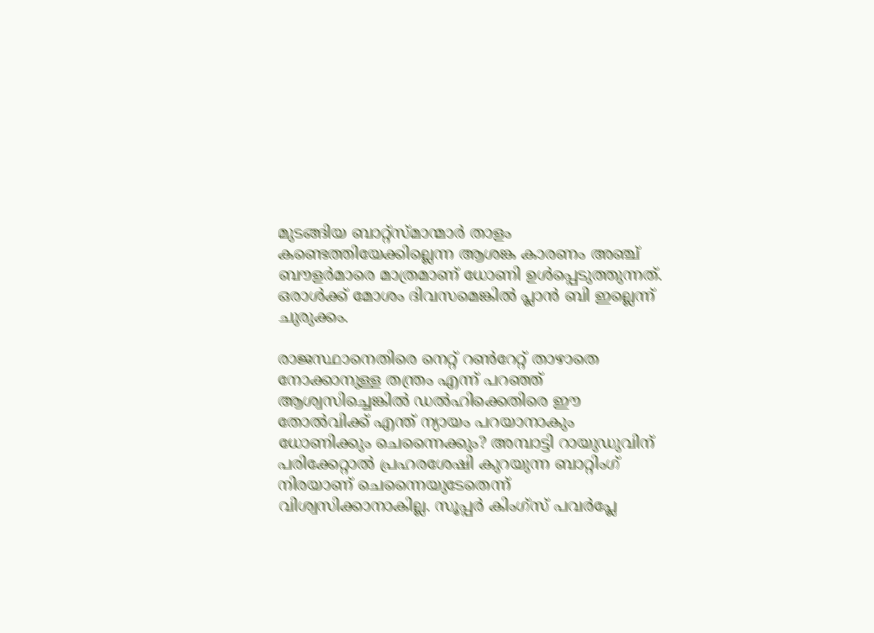മുടങ്ങിയ ബാറ്റ്‌സ്മാന്മാര്‍ താളം കണ്ടെത്തിയേക്കില്ലെന്ന ആശങ്ക കാരണം അഞ്ച് ബൗളര്‍മാരെ മാത്രമാണ് ധോണി ഉള്‍പ്പെടുത്തുന്നത്. ഒരാള്‍ക്ക് മോശം ദിവസമെങ്കില്‍ പ്ലാന്‍ ബി ഇല്ലെന്ന് ചുരുക്കം.

രാജസ്ഥാനെതിരെ നെറ്റ് റണ്‍റേറ്റ് താഴാതെ നോക്കാനുള്ള തന്ത്രം എന്ന് പറഞ്ഞ് ആശ്വസിച്ചെങ്കില്‍ ഡല്‍ഹിക്കെതിരെ ഈ തോല്‍വിക്ക് എന്ത് ന്യായം പറയാനാകും ധോണിക്കും ചെന്നൈക്കും? അമ്പാട്ടി റായുഡുവിന് പരിക്കേറ്റാല്‍ പ്രഹരശേഷി കുറയുന്ന ബാറ്റിംഗ് നിരയാണ് ചെന്നൈയുടേതെന്ന് വിശ്വസിക്കാനാകില്ല. സൂപ്പര്‍ കിംഗ്‌സ് പവര്‍പ്ലേ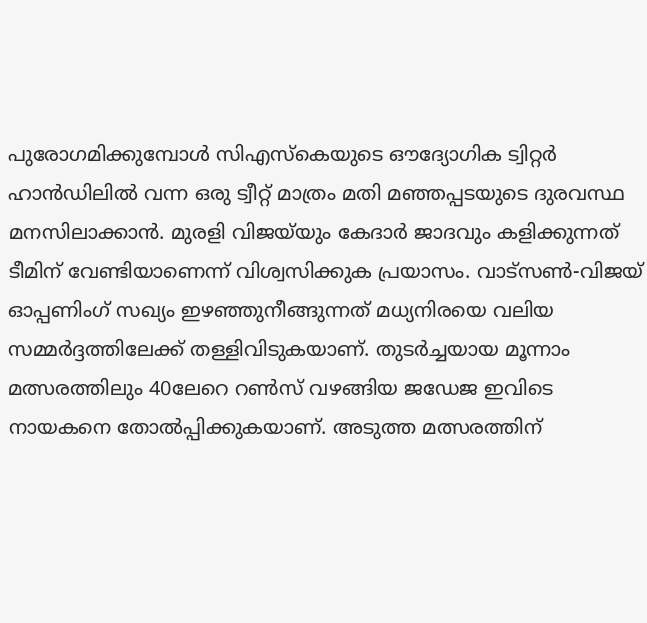പുരോഗമിക്കുമ്പോള്‍ സിഎസ്‌കെയുടെ ഔദ്യോഗിക ട്വിറ്റര്‍ ഹാന്‍ഡിലില്‍ വന്ന ഒരു ട്വീറ്റ് മാത്രം മതി മഞ്ഞപ്പടയുടെ ദുരവസ്ഥ മനസിലാക്കാന്‍. മുരളി വിജയ്‌യും കേദാര്‍ ജാദവും കളിക്കുന്നത് ടീമിന് വേണ്ടിയാണെന്ന് വിശ്വസിക്കുക പ്രയാസം. വാട്‌സണ്‍-വിജയ് ഓപ്പണിംഗ് സഖ്യം ഇഴഞ്ഞുനീങ്ങുന്നത് മധ്യനിരയെ വലിയ സമ്മര്‍ദ്ദത്തിലേക്ക് തള്ളിവിടുകയാണ്. തുടര്‍ച്ചയായ മൂന്നാം മത്സരത്തിലും 40ലേറെ റണ്‍സ് വഴങ്ങിയ ജഡേജ ഇവിടെ നായകനെ തോല്‍പ്പിക്കുകയാണ്. അടുത്ത മത്സരത്തിന്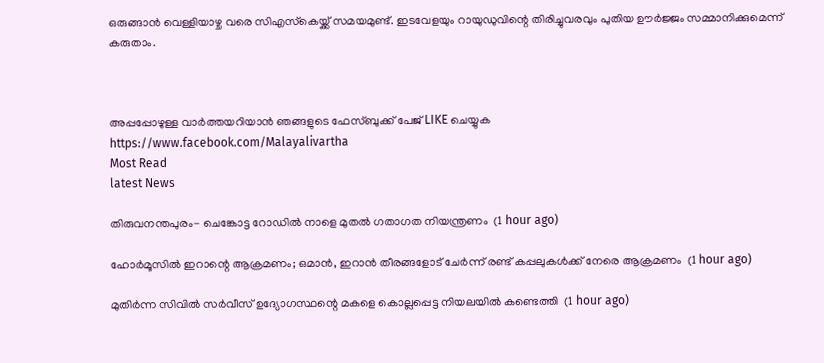ഒരുങ്ങാന്‍ വെള്ളിയാഴ്ച വരെ സിഎസ്‌കെയ്ക്ക് സമയമുണ്ട്. ഇടവേളയും റായുഡുവിന്റെ തിരിച്ചുവരവും പുതിയ ഊര്‍ജ്ജം സമ്മാനിക്കുമെന്ന് കരുതാം.



അപ്പപ്പോഴുള്ള വാര്‍ത്തയറിയാന്‍ ഞങ്ങളുടെ ഫേസ്‌ബുക്ക്‌ പേജ് LIKE ചെയ്യുക
https://www.facebook.com/Malayalivartha
Most Read
latest News

തിരുവനന്തപുരം- ചെങ്കോട്ട റോഡില്‍ നാളെ മുതല്‍ ഗതാഗത നിയന്ത്രണം  (1 hour ago)

ഹോര്‍മൂസില്‍ ഇറാന്റെ ആക്രമണം; ഒമാന്‍, ഇറാന്‍ തീരങ്ങളോട് ചേര്‍ന്ന് രണ്ട് കപ്പലുകള്‍ക്ക് നേരെ ആക്രമണം  (1 hour ago)

മുതിര്‍ന്ന സിവില്‍ സര്‍വീസ് ഉദ്യോഗസ്ഥന്റെ മകളെ കൊല്ലപ്പെട്ട നിയലയില്‍ കണ്ടെത്തി  (1 hour ago)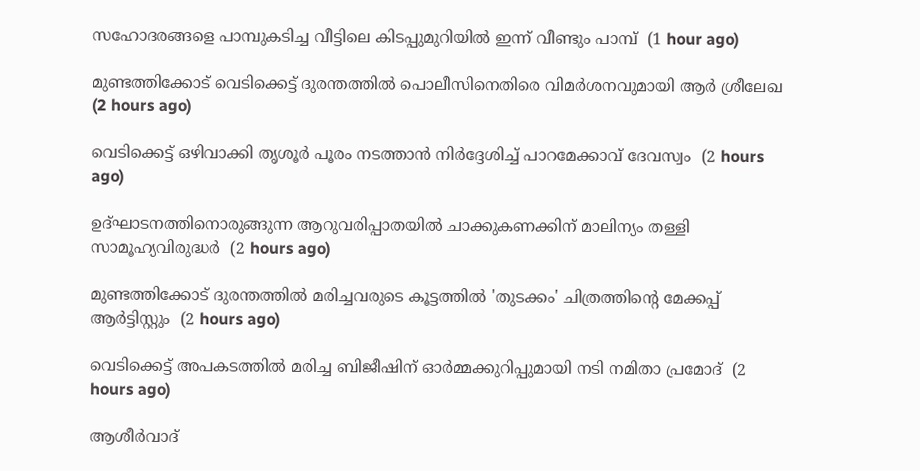സഹോദരങ്ങളെ പാമ്പുകടിച്ച വീട്ടിലെ കിടപ്പുമുറിയില്‍ ഇന്ന് വീണ്ടും പാമ്പ്  (1 hour ago)

മുണ്ടത്തിക്കോട് വെടിക്കെട്ട് ദുരന്തത്തില്‍ പൊലീസിനെതിരെ വിമര്‍ശനവുമായി ആര്‍ ശ്രീലേഖ  (2 hours ago)

വെടിക്കെട്ട് ഒഴിവാക്കി തൃശൂര്‍ പൂരം നടത്താന്‍ നിര്‍ദ്ദേശിച്ച് പാറമേക്കാവ് ദേവസ്വം  (2 hours ago)

ഉദ്ഘാടനത്തിനൊരുങ്ങുന്ന ആറുവരിപ്പാതയില്‍ ചാക്കുകണക്കിന് മാലിന്യം തള്ളി സാമൂഹ്യവിരുദ്ധര്‍  (2 hours ago)

മുണ്ടത്തിക്കോട് ദുരന്തത്തില്‍ മരിച്ചവരുടെ കൂട്ടത്തില്‍ 'തുടക്കം' ചിത്രത്തിന്റെ മേക്കപ്പ് ആര്‍ട്ടിസ്റ്റും  (2 hours ago)

വെടിക്കെട്ട് അപകടത്തില്‍ മരിച്ച ബിജീഷിന് ഓര്‍മ്മക്കുറിപ്പുമായി നടി നമിതാ പ്രമോദ്  (2 hours ago)

ആശീര്‍വാദ്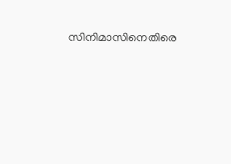സിനിമാസിനെതിരെ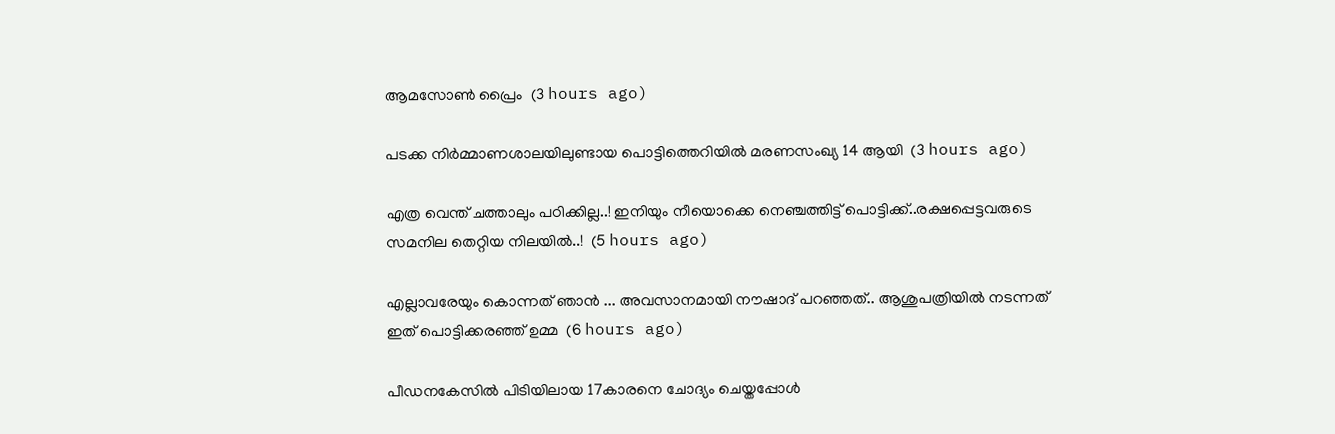ആമസോണ്‍ പ്രൈം  (3 hours ago)

പടക്ക നിര്‍മ്മാണശാലയിലുണ്ടായ പൊട്ടിത്തെറിയില്‍ മരണസംഖ്യ 14 ആയി  (3 hours ago)

എത്ര വെന്ത് ചത്താലും പഠിക്കില്ല..! ഇനിയും നീയൊക്കെ നെഞ്ചത്തിട്ട് പൊട്ടിക്ക്..രക്ഷപ്പെട്ടവരുടെ സമനില തെറ്റിയ നിലയിൽ..!  (5 hours ago)

എല്ലാവരേയും കൊന്നത് ഞാൻ ... അവസാനമായി നൗഷാദ് പറഞ്ഞത്.. ആശുപത്രിയിൽ നടന്നത് ഇത് പൊട്ടിക്കരഞ്ഞ് ഉമ്മ  (6 hours ago)

പീഡനകേസില്‍ പിടിയിലായ 17കാരനെ ചോദ്യം ചെയ്തപ്പോള്‍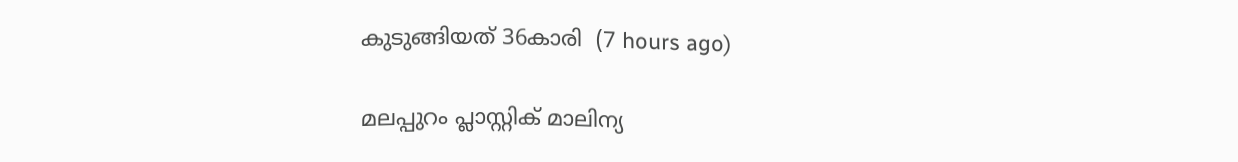കുടുങ്ങിയത് 36കാരി  (7 hours ago)

മലപ്പുറം പ്ലാസ്റ്റിക് മാലിന്യ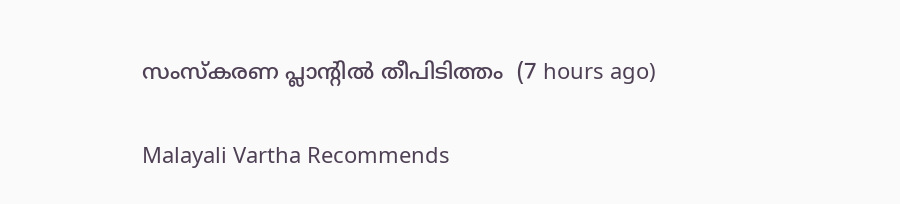സംസ്‌കരണ പ്ലാന്റില്‍ തീപിടിത്തം  (7 hours ago)

Malayali Vartha Recommends